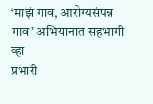‘माझं गाव, आरोग्यसंपन्न गाव’ अभियानात सहभागी व्हा
प्रभारी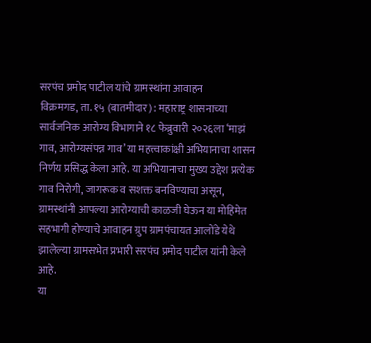सरपंच प्रमोद पाटील यांचे ग्रामस्थांना आवाहन
विक्रमगड, ता. १५ (बातमीदार) : महाराष्ट्र शासनाच्या सार्वजनिक आरोग्य विभागाने १८ फेब्रुवारी २०२६ला ‘माझं गाव, आरोग्यसंपन्न गाव’ या महत्त्वाकांक्षी अभियानाचा शासन निर्णय प्रसिद्ध केला आहे. या अभियानाचा मुख्य उद्देश प्रत्येक गाव निरोगी, जागरूक व सशक्त बनविण्याचा असून, ग्रामस्थांनी आपल्या आरोग्याची काळजी घेऊन या मोहिमेत सहभागी होण्याचे आवाहन ग्रुप ग्रामपंचायत आलोंडे येथे झालेल्या ग्रामसभेत प्रभारी सरपंच प्रमोद पाटील यांनी केले आहे.
या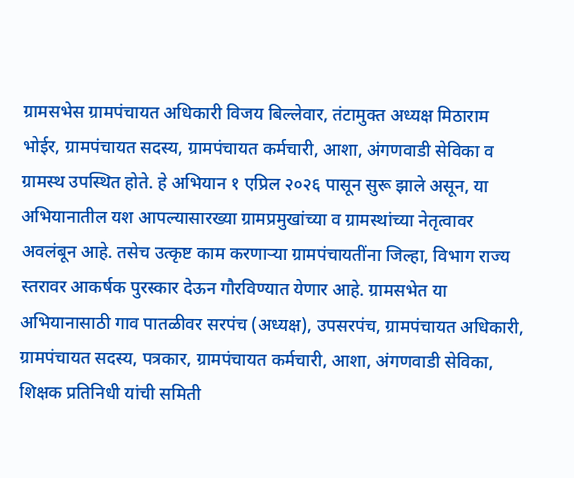ग्रामसभेस ग्रामपंचायत अधिकारी विजय बिल्लेवार, तंटामुक्त अध्यक्ष मिठाराम भोईर, ग्रामपंचायत सदस्य, ग्रामपंचायत कर्मचारी, आशा, अंगणवाडी सेविका व ग्रामस्थ उपस्थित होते. हे अभियान १ एप्रिल २०२६ पासून सुरू झाले असून, या अभियानातील यश आपल्यासारख्या ग्रामप्रमुखांच्या व ग्रामस्थांच्या नेतृत्वावर अवलंबून आहे. तसेच उत्कृष्ट काम करणाऱ्या ग्रामपंचायतींना जिल्हा, विभाग राज्य स्तरावर आकर्षक पुरस्कार देऊन गौरविण्यात येणार आहे. ग्रामसभेत या अभियानासाठी गाव पातळीवर सरपंच (अध्यक्ष), उपसरपंच, ग्रामपंचायत अधिकारी, ग्रामपंचायत सदस्य, पत्रकार, ग्रामपंचायत कर्मचारी, आशा, अंगणवाडी सेविका, शिक्षक प्रतिनिधी यांची समिती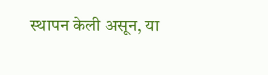स्थापन केली असून, या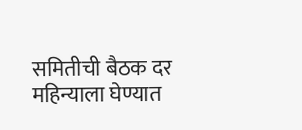समितीची बैठक दर महिन्याला घेण्यात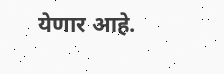येणार आहे.